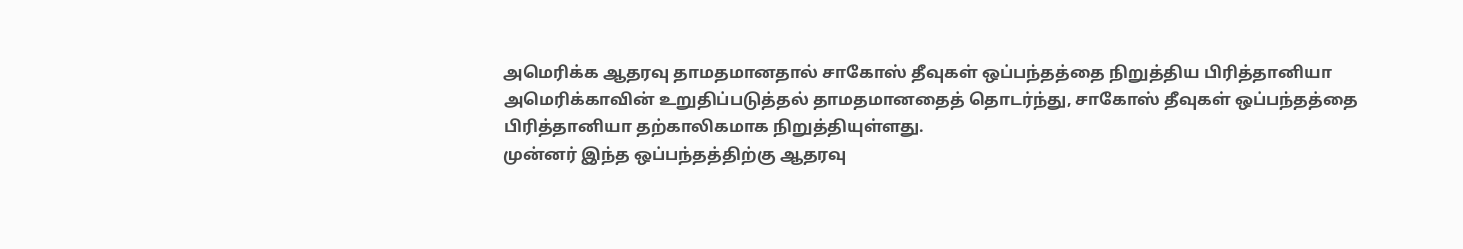அமெரிக்க ஆதரவு தாமதமானதால் சாகோஸ் தீவுகள் ஒப்பந்தத்தை நிறுத்திய பிரித்தானியா
அமெரிக்காவின் உறுதிப்படுத்தல் தாமதமானதைத் தொடர்ந்து, சாகோஸ் தீவுகள் ஒப்பந்தத்தை பிரித்தானியா தற்காலிகமாக நிறுத்தியுள்ளது.
முன்னர் இந்த ஒப்பந்தத்திற்கு ஆதரவு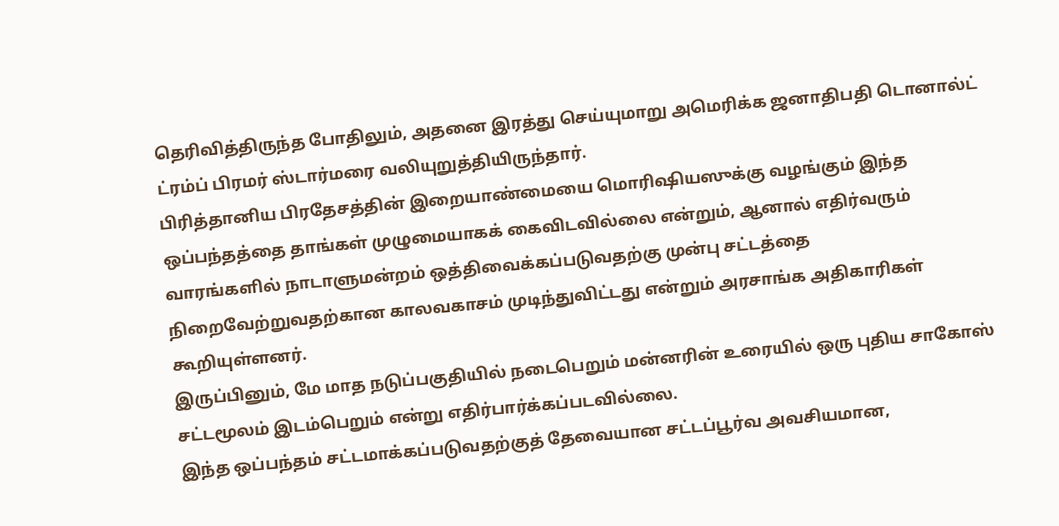தெரிவித்திருந்த போதிலும், அதனை இரத்து செய்யுமாறு அமெரிக்க ஜனாதிபதி டொனால்ட் ட்ரம்ப் பிரமர் ஸ்டார்மரை வலியுறுத்தியிருந்தார்.
பிரித்தானிய பிரதேசத்தின் இறையாண்மையை மொரிஷியஸுக்கு வழங்கும் இந்த ஒப்பந்தத்தை தாங்கள் முழுமையாகக் கைவிடவில்லை என்றும், ஆனால் எதிர்வரும் வாரங்களில் நாடாளுமன்றம் ஒத்திவைக்கப்படுவதற்கு முன்பு சட்டத்தை நிறைவேற்றுவதற்கான காலவகாசம் முடிந்துவிட்டது என்றும் அரசாங்க அதிகாரிகள் கூறியுள்ளனர்.
இருப்பினும், மே மாத நடுப்பகுதியில் நடைபெறும் மன்னரின் உரையில் ஒரு புதிய சாகோஸ் சட்டமூலம் இடம்பெறும் என்று எதிர்பார்க்கப்படவில்லை.
இந்த ஒப்பந்தம் சட்டமாக்கப்படுவதற்குத் தேவையான சட்டப்பூர்வ அவசியமான,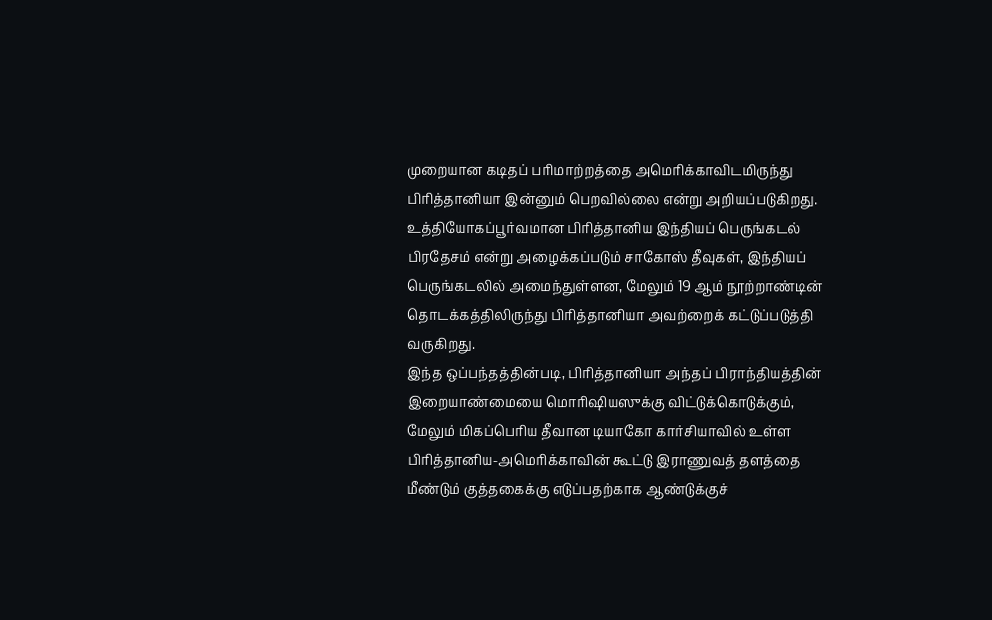முறையான கடிதப் பரிமாற்றத்தை அமெரிக்காவிடமிருந்து பிரித்தானியா இன்னும் பெறவில்லை என்று அறியப்படுகிறது.
உத்தியோகப்பூர்வமான பிரித்தானிய இந்தியப் பெருங்கடல் பிரதேசம் என்று அழைக்கப்படும் சாகோஸ் தீவுகள், இந்தியப் பெருங்கடலில் அமைந்துள்ளன, மேலும் 19 ஆம் நூற்றாண்டின் தொடக்கத்திலிருந்து பிரித்தானியா அவற்றைக் கட்டுப்படுத்தி வருகிறது.
இந்த ஒப்பந்தத்தின்படி, பிரித்தானியா அந்தப் பிராந்தியத்தின் இறையாண்மையை மொரிஷியஸுக்கு விட்டுக்கொடுக்கும், மேலும் மிகப்பெரிய தீவான டியாகோ கார்சியாவில் உள்ள பிரித்தானிய-அமெரிக்காவின் கூட்டு இராணுவத் தளத்தை மீண்டும் குத்தகைக்கு எடுப்பதற்காக ஆண்டுக்குச்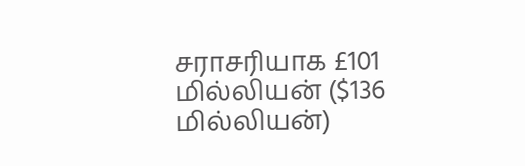சராசரியாக £101 மில்லியன் ($136 மில்லியன்)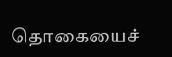தொகையைச்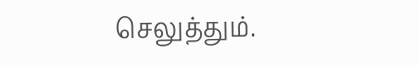செலுத்தும்.